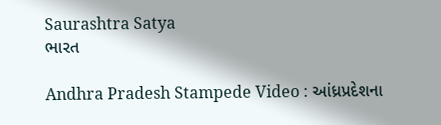Saurashtra Satya
ભારત

Andhra Pradesh Stampede Video : આંધ્રપ્રદેશના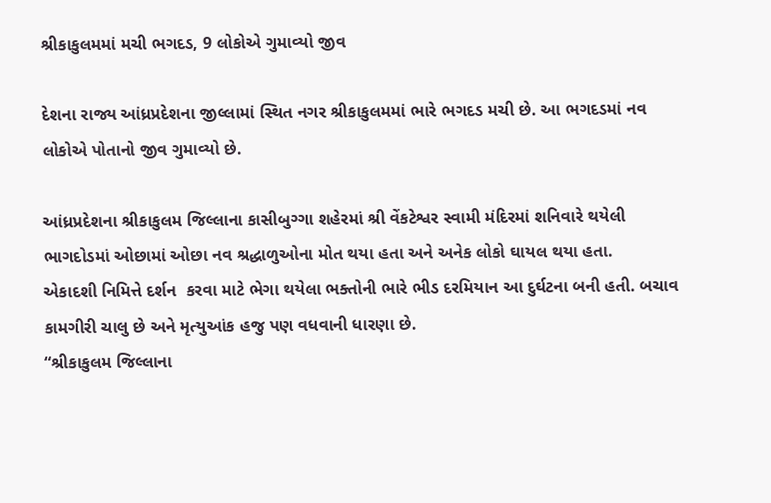શ્રીકાકુલમમાં મચી ભગદડ, 9 લોકોએ ગુમાવ્યો જીવ

દેશના રાજ્ય આંધ્રપ્રદેશના જીલ્લામાં સ્થિત નગર શ્રીકાકુલમમાં ભારે ભગદડ મચી છે. આ ભગદડમાં નવ લોકોએ પોતાનો જીવ ગુમાવ્યો છે.

આંધ્રપ્રદેશના શ્રીકાકુલમ જિલ્લાના કાસીબુગ્ગા શહેરમાં શ્રી વેંકટેશ્વર સ્વામી મંદિરમાં શનિવારે થયેલી ભાગદોડમાં ઓછામાં ઓછા નવ શ્રદ્ધાળુઓના મોત થયા હતા અને અનેક લોકો ઘાયલ થયા હતા.
એકાદશી નિમિત્તે દર્શન  કરવા માટે ભેગા થયેલા ભક્તોની ભારે ભીડ દરમિયાન આ દુર્ઘટના બની હતી. બચાવ કામગીરી ચાલુ છે અને મૃત્યુઆંક હજુ પણ વધવાની ધારણા છે.
“શ્રીકાકુલમ જિલ્લાના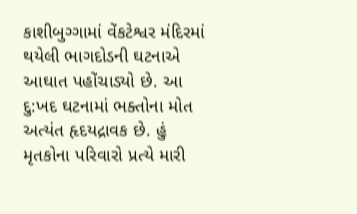કાશીબુગ્ગામાં વેંકટેશ્વર મંદિરમાં થયેલી ભાગદોડની ઘટનાએ આઘાત પહોંચાડ્યો છે. આ દુ:ખદ ઘટનામાં ભક્તોના મોત અત્યંત હૃદયદ્રાવક છે. હું મૃતકોના પરિવારો પ્રત્યે મારી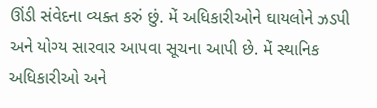ઊંડી સંવેદના વ્યક્ત કરું છું. મેં અધિકારીઓને ઘાયલોને ઝડપી અને યોગ્ય સારવાર આપવા સૂચના આપી છે. મેં સ્થાનિક અધિકારીઓ અને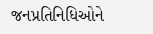જનપ્રતિનિધિઓને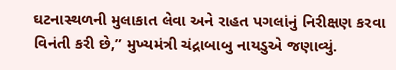ઘટનાસ્થળની મુલાકાત લેવા અને રાહત પગલાંનું નિરીક્ષણ કરવા વિનંતી કરી છે,” મુખ્યમંત્રી ચંદ્રાબાબુ નાયડુએ જણાવ્યું.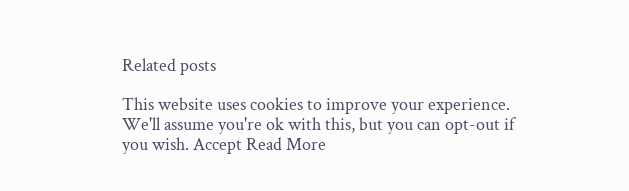Related posts

This website uses cookies to improve your experience. We'll assume you're ok with this, but you can opt-out if you wish. Accept Read More